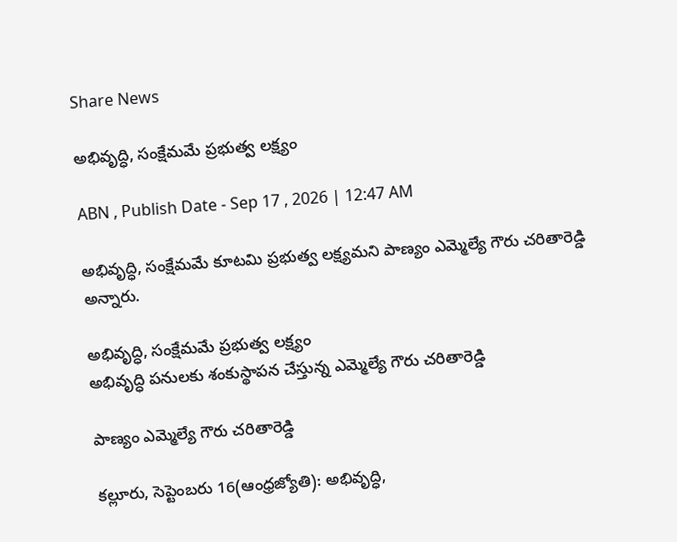Share News

అభివృద్ధి, సంక్షేమమే ప్రభుత్వ లక్ష్యం

ABN , Publish Date - Sep 17 , 2026 | 12:47 AM

అభివృద్ధి, సంక్షేమమే కూటమి ప్రభుత్వ లక్ష్యమని పాణ్యం ఎమ్మెల్యే గౌరు చరితారెడ్డి అన్నారు.

అభివృద్ధి, సంక్షేమమే ప్రభుత్వ లక్ష్యం
అభివృద్ధి పనులకు శంకుస్థాపన చేస్తున్న ఎమ్మెల్యే గౌరు చరితారెడ్డి

పాణ్యం ఎమ్మెల్యే గౌరు చరితారెడ్డి

కల్లూరు, సెప్టెంబరు 16(ఆంధ్రజ్యోతి): అభివృద్ధి,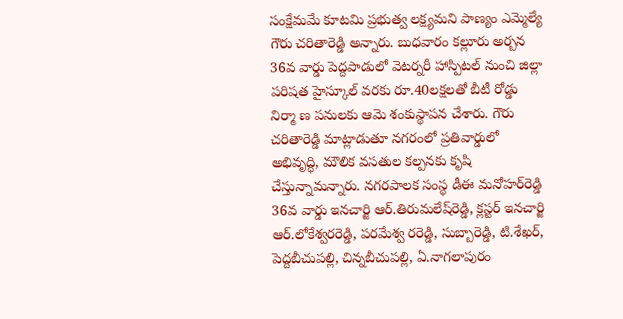సంక్షేమమే కూటమి ప్రభుత్వ లక్ష్యమని పాణ్యం ఎమ్మెల్యే గౌరు చరితారెడ్డి అన్నారు. బుధవారం కల్లూరు అర్బన 36వ వార్డు పెద్దపాడులో వెటర్నరీ హాస్పిటల్‌ నుంచి జిల్లా పరిషత హైస్కూల్‌ వరకు రూ.40లక్షలతో బీటీ రోడ్డు నిర్మా ణ పనులకు ఆమె శంకుస్థాపన చేశారు. గౌరు చరితారెడ్డి మాట్లాడుతూ నగరంలో ప్రతివార్డులో అభివృద్ధి, మౌలిక వసతుల కల్పనకు కృషి చేస్తున్నామన్నారు. నగరపాలక సంస్థ డీఈ మనోహర్‌రెడ్డి 36వ వార్డు ఇనచార్జి ఆర్‌.తిరుమలేష్‌రెడ్డి, క్లస్టర్‌ ఇనచార్జి ఆర్‌.లోకేశ్వరరెడ్డి, పరమేశ్వ రరెడ్డి, సుబ్బారెడ్డి, టి.శేఖర్‌, పెద్దబీచుపల్లి, చిన్నబీచుపల్లి, ఏ.నాగలాపురం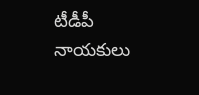టీడీపీ నాయకులు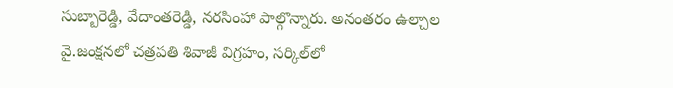సుబ్బారెడ్డి, వేదాంతరెడ్డి, నరసింహా పాల్గొన్నారు. అనంతరం ఉల్చాల వై.జంక్షనలో చత్రపతి శివాజీ విగ్రహం, సర్కిల్‌లో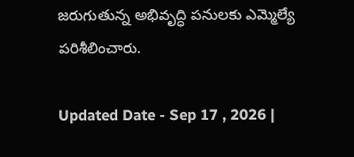జరుగుతున్న అభివృద్ధి పనులకు ఎమ్మెల్యే పరిశీలించారు.

Updated Date - Sep 17 , 2026 |